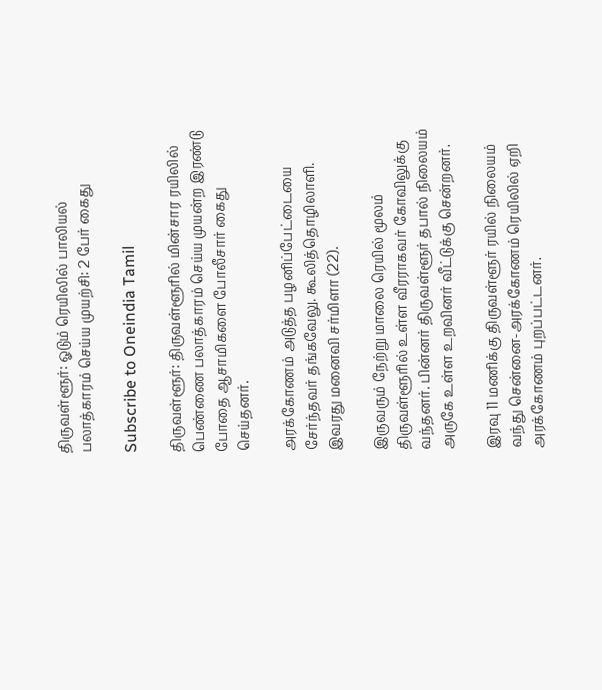திருவள்ளூர்: ஓடும் ரெயிலில் பாலியல் பலாத்காரம் செய்ய முயற்சி: 2 பேர் கைது

Subscribe to Oneindia Tamil

திருவள்ளூர்: திருவள்ளூரில் மின்சார ரயிலில் பெண்ணை பலாத்காரம் செய்ய முயன்ற இரண்டு போதை ஆசாமிகளை போலீசார் கைது செய்தனர்.

அரக்கோணம் அடுத்த பழனிப்பேட்டையை சேர்ந்தவர் தங்கவேலு. கூலித்தொழிலாளி. இவரது மனைவி சர்மிளா (22).

இருவரும் நேற்று மாலை ரெயில் மூலம் திருவள்ளூரில் உள்ள வீரராகவர் கோவிலுக்கு வந்தனர். பின்னர் திருவள்ளூர் தபால் நிலையம் அருகே உள்ள உறவினர் வீட்டுக்கு சென்றனர்.

இரவு 11 மணிக்கு திருவள்ளூர் ரயில் நிலையம் வந்து சென்னை-அரக்கோணம் ரெயிலில் ஏறி அரக்கோணம் புறப்பட்டனர்.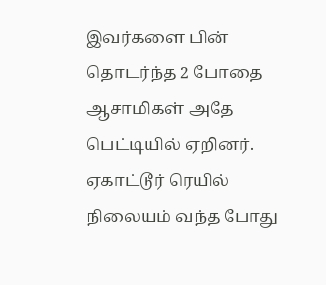இவர்களை பின் தொடர்ந்த 2 போதை ஆசாமிகள் அதே பெட்டியில் ஏறினர். ஏகாட்டூர் ரெயில் நிலையம் வந்த போது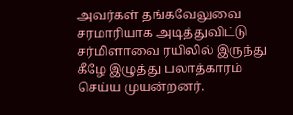அவர்கள் தங்கவேலுவை சரமாரியாக அடித்துவிட்டு சர்மிளாவை ரயிலில் இருந்து கீழே இழுத்து பலாத்காரம் செய்ய முயன்றனர்.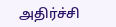அதிர்ச்சி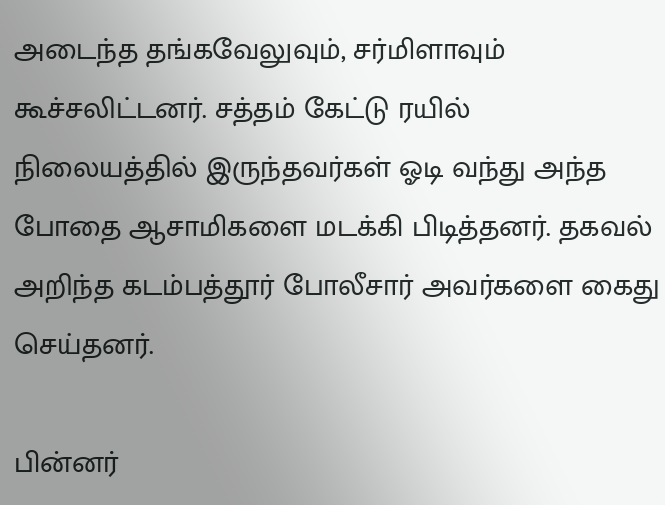அடைந்த தங்கவேலுவும், சர்மிளாவும் கூச்சலிட்டனர். சத்தம் கேட்டு ரயில் நிலையத்தில் இருந்தவர்கள் ஓடி வந்து அந்த போதை ஆசாமிகளை மடக்கி பிடித்தனர். தகவல் அறிந்த கடம்பத்தூர் போலீசார் அவர்களை கைது செய்தனர்.

பின்னர்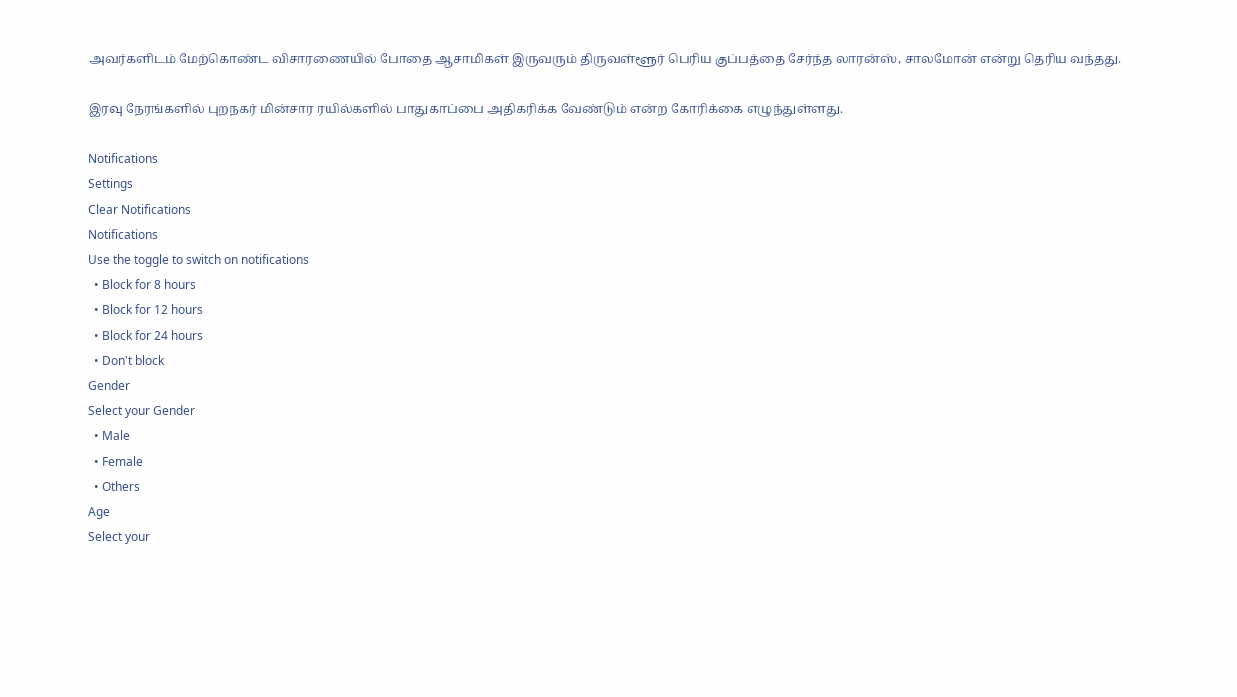அவர்களிடம் மேற்கொண்ட விசாரணையில் போதை ஆசாமிகள் இருவரும் திருவள்ளூர் பெரிய குப்பத்தை சேர்ந்த லாரன்ஸ், சாலமோன் என்று தெரிய வந்தது.

இரவு நேரங்களில் புறநகர் மின்சார ரயில்களில் பாதுகாப்பை அதிகரிக்க வேண்டும் என்ற கோரிக்கை எழுந்துள்ளது.

Notifications
Settings
Clear Notifications
Notifications
Use the toggle to switch on notifications
  • Block for 8 hours
  • Block for 12 hours
  • Block for 24 hours
  • Don't block
Gender
Select your Gender
  • Male
  • Female
  • Others
Age
Select your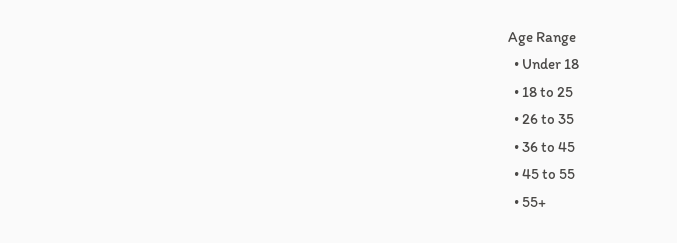Age Range
  • Under 18
  • 18 to 25
  • 26 to 35
  • 36 to 45
  • 45 to 55
  • 55+